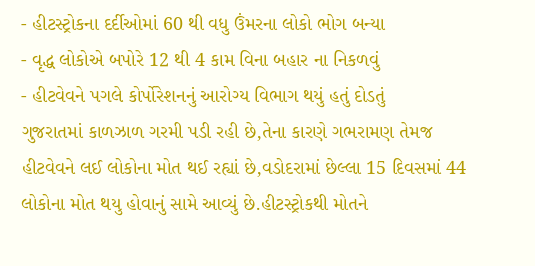- હીટસ્ટ્રોકના દર્દીઓમાં 60 થી વધુ ઉંમરના લોકો ભોગ બન્યા
- વૃદ્ધ લોકોએ બપોરે 12 થી 4 કામ વિના બહાર ના નિકળવું
- હીટવેવને પગલે કોર્પોરેશનનું આરોગ્ય વિભાગ થયું હતું દોડતું
ગુજરાતમાં કાળઝાળ ગરમી પડી રહી છે,તેના કારણે ગભરામણ તેમજ હીટવેવને લઈ લોકોના મોત થઈ રહ્યાં છે,વડોદરામાં છેલ્લા 15 દિવસમાં 44 લોકોના મોત થયુ હોવાનું સામે આવ્યું છે.હીટસ્ટ્રોકથી મોતને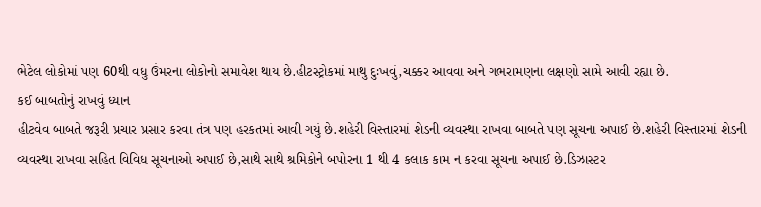ભેટેલ લોકોમાં પણ 60થી વધુ ઉંમરના લોકોનો સમાવેશ થાય છે.હીટસ્ટ્રોકમાં માથુ દુઃખવું,ચક્કર આવવા અને ગભરામણના લક્ષણો સામે આવી રહ્યા છે.
કઈ બાબતોનું રાખવું ધ્યાન
હીટવેવ બાબતે જરૂરી પ્રચાર પ્રસાર કરવા તંત્ર પણ હરકતમાં આવી ગયું છે.શહેરી વિસ્તારમાં શેડની વ્યવસ્થા રાખવા બાબતે પણ સૂચના અપાઈ છે.શહેરી વિસ્તારમાં શેડની વ્યવસ્થા રાખવા સહિત વિવિધ સૂચનાઓ અપાઈ છે,સાથે સાથે શ્રમિકોને બપોરના 1 થી 4 કલાક કામ ન કરવા સૂચના અપાઈ છે.ડિઝાસ્ટર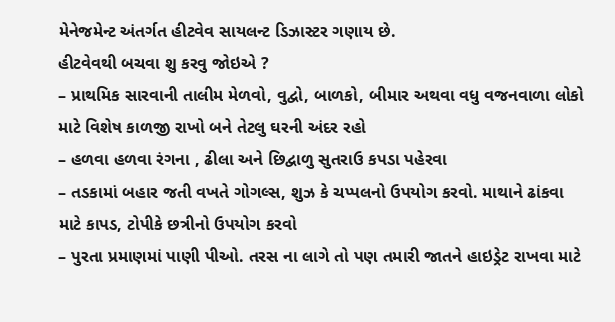મેનેજમેન્ટ અંતર્ગત હીટવેવ સાયલન્ટ ડિઝાસ્ટર ગણાય છે.
હીટવેવથી બચવા શુ કરવુ જોઇએ ?
– પ્રાથમિક સારવાની તાલીમ મેળવો, વુદ્વો, બાળકો, બીમાર અથવા વધુ વજનવાળા લોકો માટે વિશેષ કાળજી રાખો બને તેટલુ ઘરની અંદર રહો
– હળવા હળવા રંગના , ઢીલા અને છિદ્વાળુ સુતરાઉ કપડા પહેરવા
– તડકામાં બહાર જતી વખતે ગોગલ્સ, શુઝ કે ચપ્પલનો ઉપયોગ કરવો. માથાને ઢાંકવા માટે કાપડ, ટોપીકે છત્રીનો ઉપયોગ કરવો
– પુરતા પ્રમાણમાં પાણી પીઓ. તરસ ના લાગે તો પણ તમારી જાતને હાઇડ્રેટ રાખવા માટે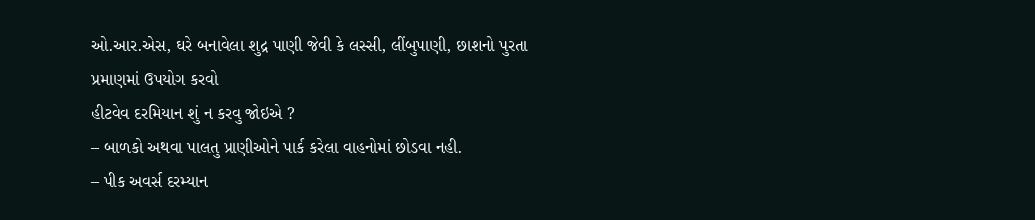ઓ.આર.એસ, ઘરે બનાવેલા શુદ્ર પાણી જેવી કે લસ્સી, લીંબુપાણી, છાશનો પુરતા પ્રમાણમાં ઉપયોગ કરવો
હીટવેવ દરમિયાન શું ન કરવુ જોઇએ ?
– બાળકો અથવા પાલતુ પ્રાણીઓને પાર્ક કરેલા વાહનોમાં છોડવા નહી.
– પીક અવર્સ દરમ્યાન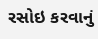રસોઇ કરવાનું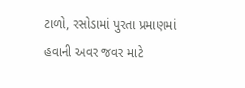ટાળો, રસોડામાં પુરતા પ્રમાણમાં હવાની અવર જવર માટે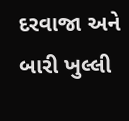દરવાજા અને બારી ખુલ્લી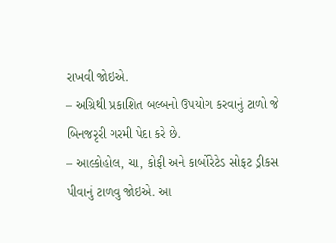રાખવી જોઇએ.
– અગ્રિથી પ્રકાશિત બલ્બનો ઉપયોગ કરવાનું ટાળો જે બિનજરૃરી ગરમી પેદા કરે છે.
– આલ્કોહોલ, ચા, કોફી અને કાર્બોરેટેડ સોફટ ડ્રીકસ પીવાનું ટાળવુ જોઇએ. આ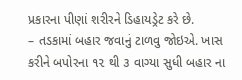પ્રકારના પીણાં શરીરને ડિહાયડ્રેટ કરે છે.
– તડકામાં બહાર જવાનું ટાળવુ જોઇએ. ખાસ કરીને બપોરના ૧૨ થી ૩ વાગ્યા સુધી બહાર ના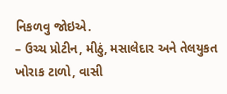નિકળવુ જોઇએ.
– ઉચ્ચ પ્રોટીન, મીઠું, મસાલેદાર અને તેલયુકત ખોરાક ટાળો, વાસી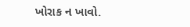ખોરાક ન ખાવો.